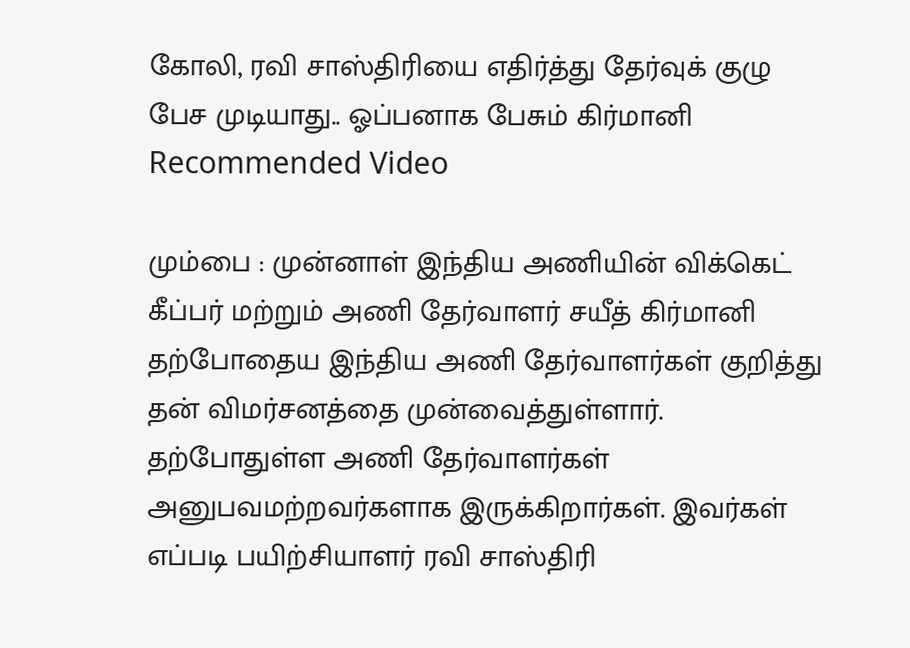கோலி, ரவி சாஸ்திரியை எதிர்த்து தேர்வுக் குழு பேச முடியாது.. ஓப்பனாக பேசும் கிர்மானி
Recommended Video

மும்பை : முன்னாள் இந்திய அணியின் விக்கெட் கீப்பர் மற்றும் அணி தேர்வாளர் சயீத் கிர்மானி தற்போதைய இந்திய அணி தேர்வாளர்கள் குறித்து தன் விமர்சனத்தை முன்வைத்துள்ளார்.
தற்போதுள்ள அணி தேர்வாளர்கள் அனுபவமற்றவர்களாக இருக்கிறார்கள். இவர்கள் எப்படி பயிற்சியாளர் ரவி சாஸ்திரி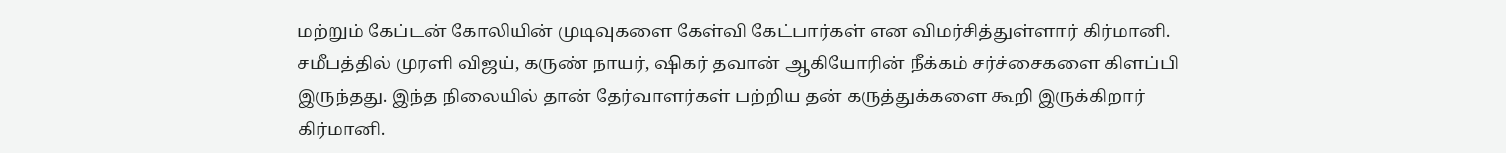மற்றும் கேப்டன் கோலியின் முடிவுகளை கேள்வி கேட்பார்கள் என விமர்சித்துள்ளார் கிர்மானி.
சமீபத்தில் முரளி விஜய், கருண் நாயர், ஷிகர் தவான் ஆகியோரின் நீக்கம் சர்ச்சைகளை கிளப்பி இருந்தது. இந்த நிலையில் தான் தேர்வாளர்கள் பற்றிய தன் கருத்துக்களை கூறி இருக்கிறார் கிர்மானி.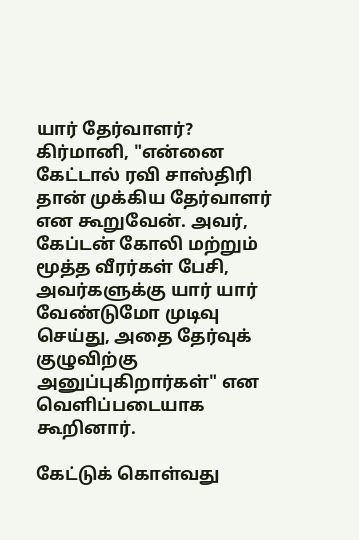யார் தேர்வாளர்?
கிர்மானி, "என்னை கேட்டால் ரவி சாஸ்திரி தான் முக்கிய தேர்வாளர் என கூறுவேன். அவர், கேப்டன் கோலி மற்றும் மூத்த வீரர்கள் பேசி, அவர்களுக்கு யார் யார் வேண்டுமோ முடிவு செய்து, அதை தேர்வுக் குழுவிற்கு அனுப்புகிறார்கள்" என வெளிப்படையாக கூறினார்.

கேட்டுக் கொள்வது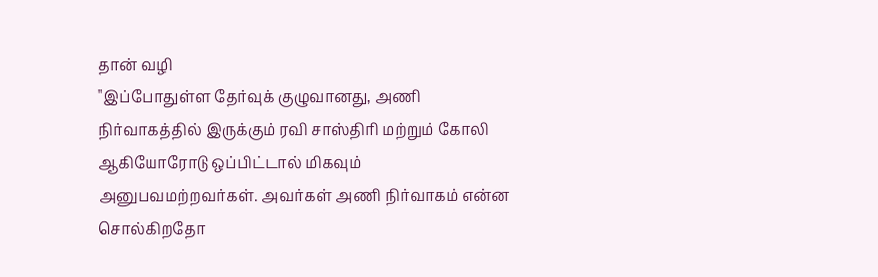தான் வழி
"இப்போதுள்ள தேர்வுக் குழுவானது, அணி நிர்வாகத்தில் இருக்கும் ரவி சாஸ்திரி மற்றும் கோலி ஆகியோரோடு ஒப்பிட்டால் மிகவும் அனுபவமற்றவர்கள். அவர்கள் அணி நிர்வாகம் என்ன சொல்கிறதோ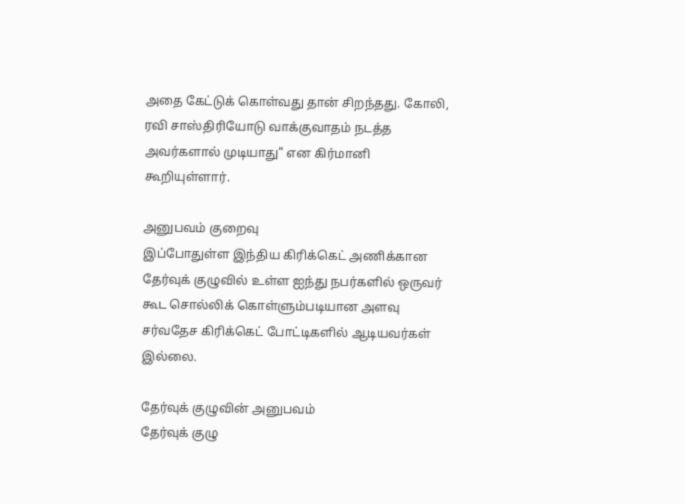அதை கேட்டுக் கொள்வது தான் சிறந்தது. கோலி, ரவி சாஸ்திரியோடு வாக்குவாதம் நடத்த அவர்களால் முடியாது" என கிர்மானி கூறியுள்ளார்.

அனுபவம் குறைவு
இப்போதுள்ள இந்திய கிரிக்கெட் அணிக்கான தேர்வுக் குழுவில் உள்ள ஐந்து நபர்களில் ஒருவர் கூட சொல்லிக் கொள்ளும்படியான அளவு சர்வதேச கிரிக்கெட் போட்டிகளில் ஆடியவர்கள் இல்லை.

தேர்வுக் குழுவின் அனுபவம்
தேர்வுக் குழு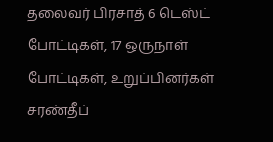தலைவர் பிரசாத் 6 டெஸ்ட் போட்டிகள், 17 ஒருநாள் போட்டிகள், உறுப்பினர்கள் சரண்தீப்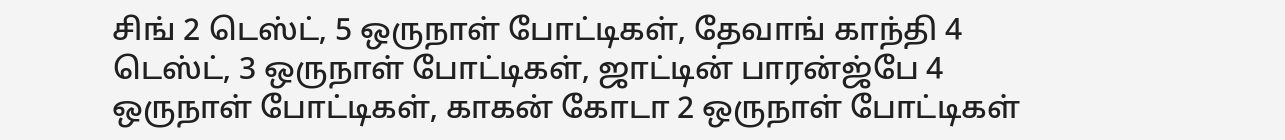சிங் 2 டெஸ்ட், 5 ஒருநாள் போட்டிகள், தேவாங் காந்தி 4 டெஸ்ட், 3 ஒருநாள் போட்டிகள், ஜாட்டின் பாரன்ஜ்பே 4 ஒருநாள் போட்டிகள், காகன் கோடா 2 ஒருநாள் போட்டிகள்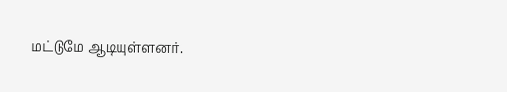மட்டுமே ஆடியுள்ளனர்.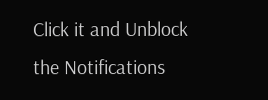Click it and Unblock the Notifications